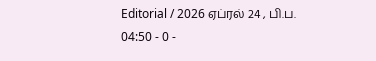Editorial / 2026 ஏப்ரல் 24 , பி.ப. 04:50 - 0 -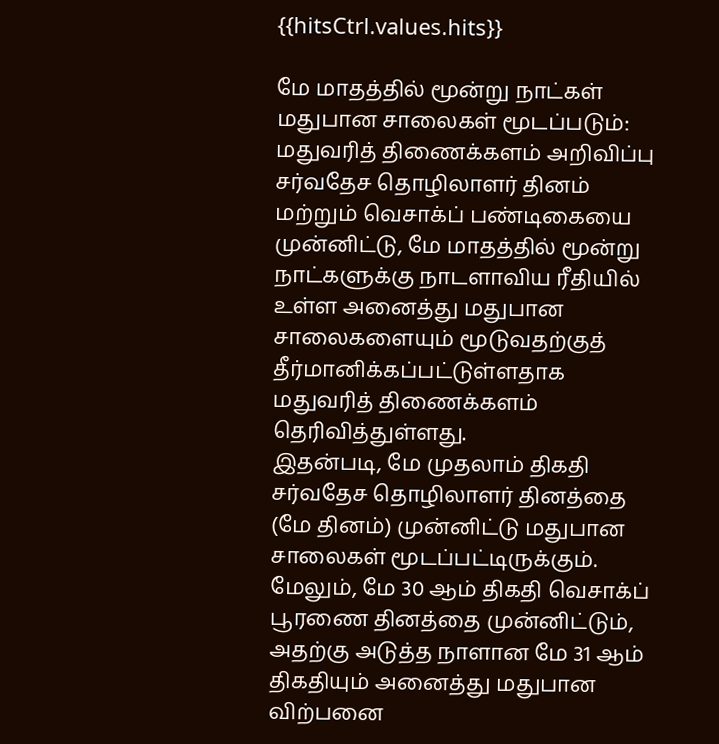{{hitsCtrl.values.hits}}

மே மாதத்தில் மூன்று நாட்கள் மதுபான சாலைகள் மூடப்படும்: மதுவரித் திணைக்களம் அறிவிப்பு
சர்வதேச தொழிலாளர் தினம் மற்றும் வெசாக்ப் பண்டிகையை முன்னிட்டு, மே மாதத்தில் மூன்று நாட்களுக்கு நாடளாவிய ரீதியில் உள்ள அனைத்து மதுபான சாலைகளையும் மூடுவதற்குத் தீர்மானிக்கப்பட்டுள்ளதாக மதுவரித் திணைக்களம் தெரிவித்துள்ளது.
இதன்படி, மே முதலாம் திகதி சர்வதேச தொழிலாளர் தினத்தை (மே தினம்) முன்னிட்டு மதுபான சாலைகள் மூடப்பட்டிருக்கும்.
மேலும், மே 30 ஆம் திகதி வெசாக்ப் பூரணை தினத்தை முன்னிட்டும், அதற்கு அடுத்த நாளான மே 31 ஆம் திகதியும் அனைத்து மதுபான விற்பனை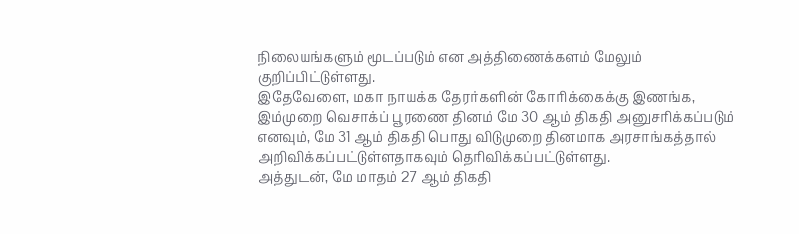நிலையங்களும் மூடப்படும் என அத்திணைக்களம் மேலும் குறிப்பிட்டுள்ளது.
இதேவேளை, மகா நாயக்க தேரர்களின் கோரிக்கைக்கு இணங்க, இம்முறை வெசாக்ப் பூரணை தினம் மே 30 ஆம் திகதி அனுசரிக்கப்படும் எனவும், மே 31 ஆம் திகதி பொது விடுமுறை தினமாக அரசாங்கத்தால் அறிவிக்கப்பட்டுள்ளதாகவும் தெரிவிக்கப்பட்டுள்ளது.
அத்துடன், மே மாதம் 27 ஆம் திகதி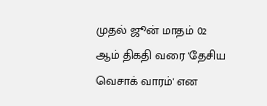முதல் ஜூன் மாதம் 02 ஆம் திகதி வரை 'தேசிய வெசாக் வாரம்' என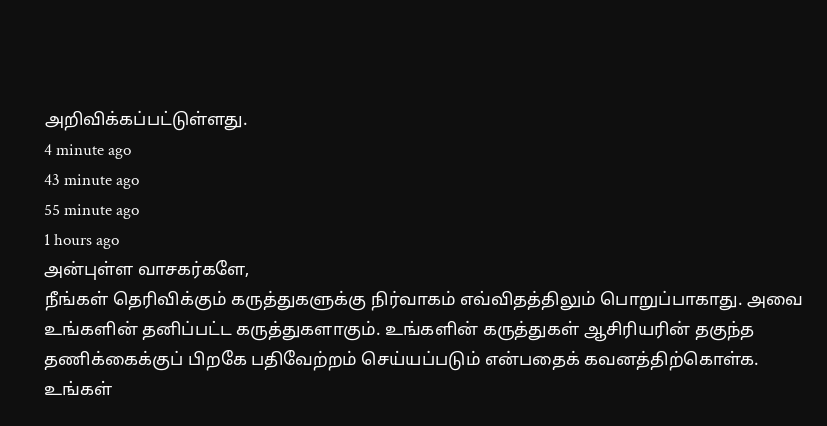அறிவிக்கப்பட்டுள்ளது.
4 minute ago
43 minute ago
55 minute ago
1 hours ago
அன்புள்ள வாசகர்களே,
நீங்கள் தெரிவிக்கும் கருத்துகளுக்கு நிர்வாகம் எவ்விதத்திலும் பொறுப்பாகாது. அவை உங்களின் தனிப்பட்ட கருத்துகளாகும். உங்களின் கருத்துகள் ஆசிரியரின் தகுந்த தணிக்கைக்குப் பிறகே பதிவேற்றம் செய்யப்படும் என்பதைக் கவனத்திற்கொள்க. உங்கள்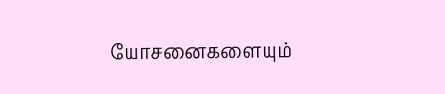யோசனைகளையும்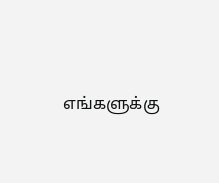எங்களுக்கு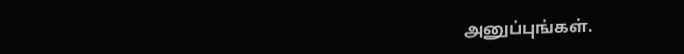அனுப்புங்கள்.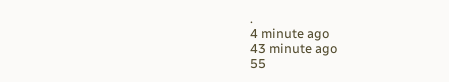.
4 minute ago
43 minute ago
55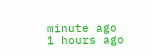minute ago
1 hours ago